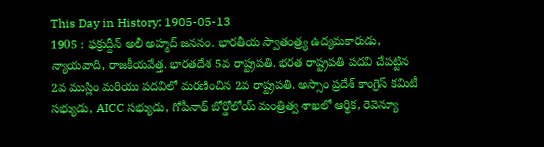This Day in History: 1905-05-13
1905 : ఫక్రుద్దీన్ అలీ అహ్మద్ జననం. భారతీయ స్వాతంత్ర్య ఉద్యమకారుడు, న్యాయవాది, రాజకీయవేత్త. భారతదేశ 5వ రాష్ట్రపతి. భరత రాష్ట్రపతి పదవి చేపట్టిన 2వ ముస్లిం మరియు పదవిలో మరణించిన 2వ రాష్ట్రపతి. అస్సాం ప్రదేశ్ కాంగ్రెస్ కమిటీ సభ్యుడు, AICC సభ్యుడు, గోపీనాథ్ బోర్డోలోయ్ మంత్రిత్వ శాఖలో ఆర్థిక, రెవెన్యూ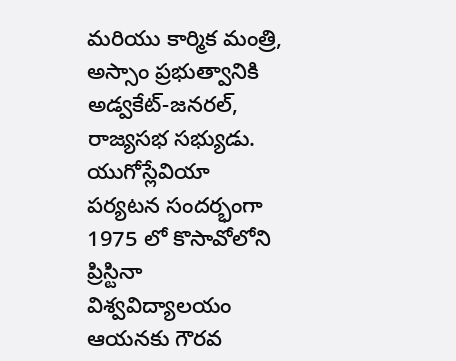మరియు కార్మిక మంత్రి, అస్సాం ప్రభుత్వానికి అడ్వకేట్-జనరల్, రాజ్యసభ సభ్యుడు. యుగోస్లేవియా పర్యటన సందర్భంగా 1975 లో కొసావోలోని ప్రిస్టినా విశ్వవిద్యాలయం ఆయనకు గౌరవ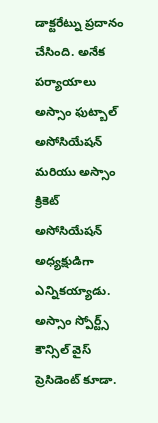డాక్టరేట్ను ప్రదానం చేసింది. అనేక పర్యాయాలు అస్సాం ఫుట్బాల్ అసోసియేషన్ మరియు అస్సాం క్రికెట్ అసోసియేషన్ అధ్యక్షుడిగా ఎన్నికయ్యాడు. అస్సాం స్పోర్ట్స్ కౌన్సిల్ వైస్ ప్రెసిడెంట్ కూడా.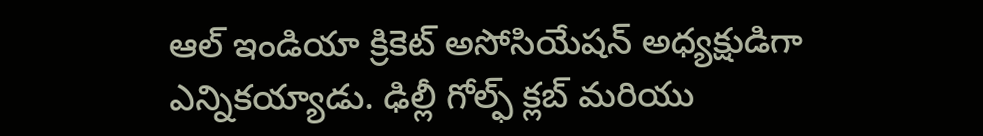ఆల్ ఇండియా క్రికెట్ అసోసియేషన్ అధ్యక్షుడిగా ఎన్నికయ్యాడు. ఢిల్లీ గోల్ఫ్ క్లబ్ మరియు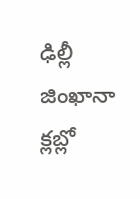ఢిల్లీ జింఖానా క్లబ్లో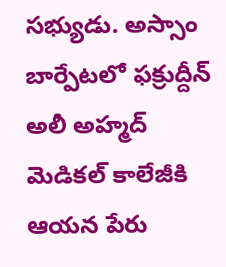సభ్యుడు. అస్సాం బార్పేటలో ఫక్రుద్దీన్ అలీ అహ్మద్ మెడికల్ కాలేజీకి ఆయన పేరు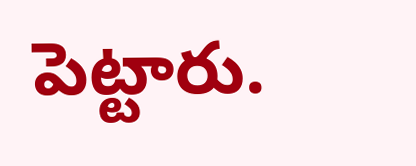పెట్టారు.